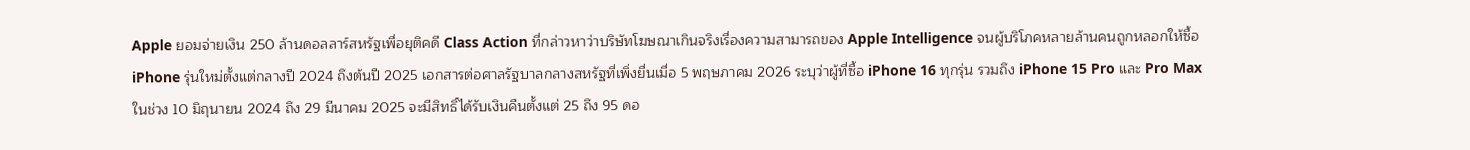Apple ยอมจ่ายเงิน 250 ล้านดอลลาร์สหรัฐเพื่อยุติคดี Class Action ที่กล่าวหาว่าบริษัทโฆษณาเกินจริงเรื่องความสามารถของ Apple Intelligence จนผู้บริโภคหลายล้านคนถูกหลอกให้ซื้อ iPhone รุ่นใหม่ตั้งแต่กลางปี 2024 ถึงต้นปี 2025 เอกสารต่อศาลรัฐบาลกลางสหรัฐที่เพิ่งยื่นเมื่อ 5 พฤษภาคม 2026 ระบุว่าผู้ที่ซื้อ iPhone 16 ทุกรุ่น รวมถึง iPhone 15 Pro และ Pro Max ในช่วง 10 มิถุนายน 2024 ถึง 29 มีนาคม 2025 จะมีสิทธิ์ได้รับเงินคืนตั้งแต่ 25 ถึง 95 ดอ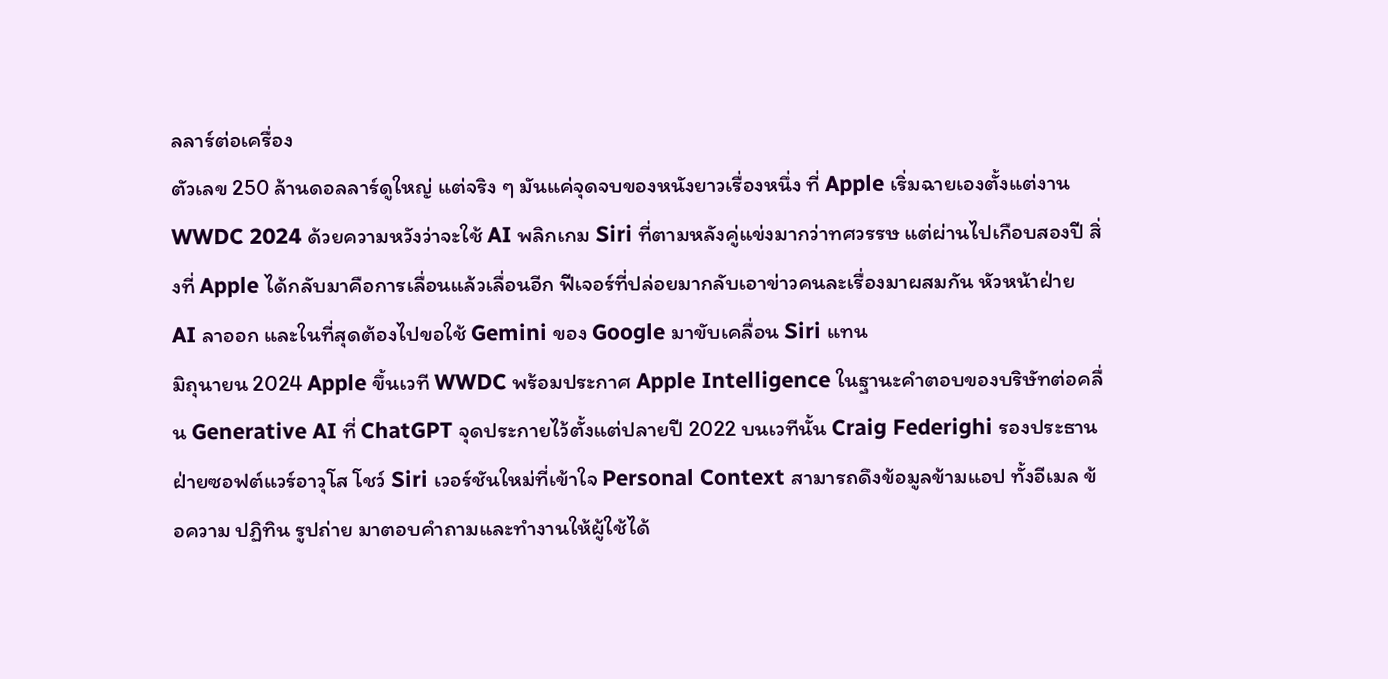ลลาร์ต่อเครื่อง
ตัวเลข 250 ล้านดอลลาร์ดูใหญ่ แต่จริง ๆ มันแค่จุดจบของหนังยาวเรื่องหนึ่ง ที่ Apple เริ่มฉายเองตั้งแต่งาน WWDC 2024 ด้วยความหวังว่าจะใช้ AI พลิกเกม Siri ที่ตามหลังคู่แข่งมากว่าทศวรรษ แต่ผ่านไปเกือบสองปี สิ่งที่ Apple ได้กลับมาคือการเลื่อนแล้วเลื่อนอีก ฟีเจอร์ที่ปล่อยมากลับเอาข่าวคนละเรื่องมาผสมกัน หัวหน้าฝ่าย AI ลาออก และในที่สุดต้องไปขอใช้ Gemini ของ Google มาขับเคลื่อน Siri แทน
มิถุนายน 2024 Apple ขึ้นเวที WWDC พร้อมประกาศ Apple Intelligence ในฐานะคำตอบของบริษัทต่อคลื่น Generative AI ที่ ChatGPT จุดประกายไว้ตั้งแต่ปลายปี 2022 บนเวทีนั้น Craig Federighi รองประธานฝ่ายซอฟต์แวร์อาวุโส โชว์ Siri เวอร์ชันใหม่ที่เข้าใจ Personal Context สามารถดึงข้อมูลข้ามแอป ทั้งอีเมล ข้อความ ปฏิทิน รูปถ่าย มาตอบคำถามและทำงานให้ผู้ใช้ได้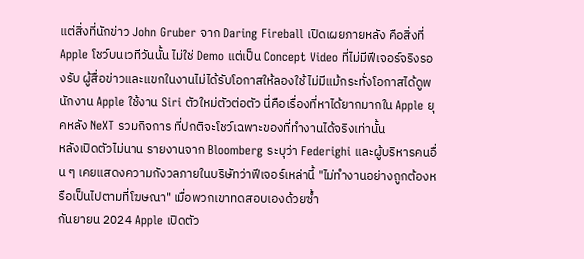แต่สิ่งที่นักข่าว John Gruber จาก Daring Fireball เปิดเผยภายหลัง คือสิ่งที่ Apple โชว์บนเวทีวันนั้น ไม่ใช่ Demo แต่เป็น Concept Video ที่ไม่มีฟีเจอร์จริงรองรับ ผู้สื่อข่าวและแขกในงานไม่ได้รับโอกาสให้ลองใช้ ไม่มีแม้กระทั่งโอกาสได้ดูพนักงาน Apple ใช้งาน Siri ตัวใหม่ตัวต่อตัว นี่คือเรื่องที่หาได้ยากมากใน Apple ยุคหลัง NeXT รวมกิจการ ที่ปกติจะโชว์เฉพาะของที่ทำงานได้จริงเท่านั้น
หลังเปิดตัวไม่นาน รายงานจาก Bloomberg ระบุว่า Federighi และผู้บริหารคนอื่น ๆ เคยแสดงความกังวลภายในบริษัทว่าฟีเจอร์เหล่านี้ "ไม่ทำงานอย่างถูกต้องหรือเป็นไปตามที่โฆษณา" เมื่อพวกเขาทดสอบเองด้วยซ้ำ
กันยายน 2024 Apple เปิดตัว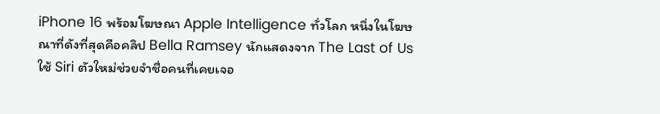iPhone 16 พร้อมโฆษณา Apple Intelligence ทั่วโลก หนึ่งในโฆษณาที่ดังที่สุดคือคลิป Bella Ramsey นักแสดงจาก The Last of Us ใช้ Siri ตัวใหม่ช่วยจำชื่อคนที่เคยเจอ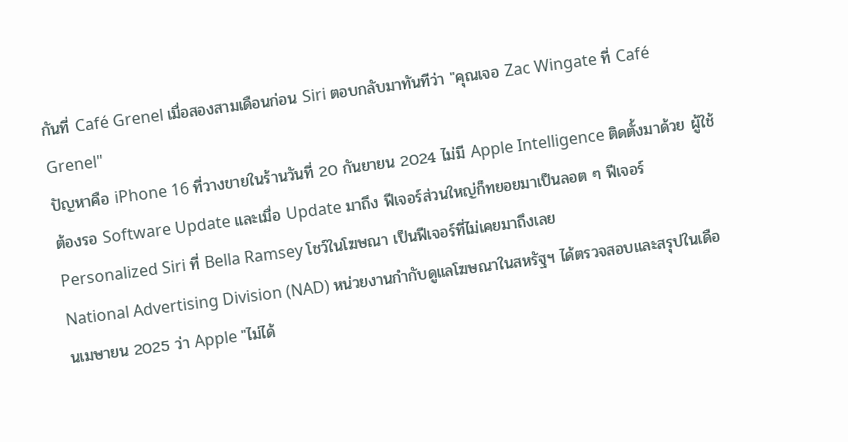กันที่ Café Grenel เมื่อสองสามเดือนก่อน Siri ตอบกลับมาทันทีว่า "คุณเจอ Zac Wingate ที่ Café Grenel"
ปัญหาคือ iPhone 16 ที่วางขายในร้านวันที่ 20 กันยายน 2024 ไม่มี Apple Intelligence ติดตั้งมาด้วย ผู้ใช้ต้องรอ Software Update และเมื่อ Update มาถึง ฟีเจอร์ส่วนใหญ่ก็ทยอยมาเป็นลอต ๆ ฟีเจอร์ Personalized Siri ที่ Bella Ramsey โชว์ในโฆษณา เป็นฟีเจอร์ที่ไม่เคยมาถึงเลย
National Advertising Division (NAD) หน่วยงานกำกับดูแลโฆษณาในสหรัฐฯ ได้ตรวจสอบและสรุปในเดือนเมษายน 2025 ว่า Apple "ไม่ได้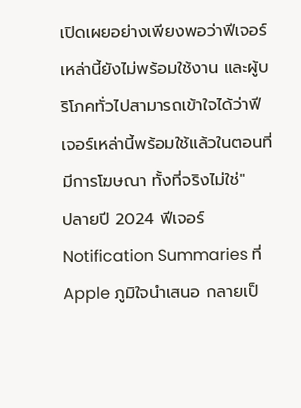เปิดเผยอย่างเพียงพอว่าฟีเจอร์เหล่านี้ยังไม่พร้อมใช้งาน และผู้บริโภคทั่วไปสามารถเข้าใจได้ว่าฟีเจอร์เหล่านี้พร้อมใช้แล้วในตอนที่มีการโฆษณา ทั้งที่จริงไม่ใช่"
ปลายปี 2024 ฟีเจอร์ Notification Summaries ที่ Apple ภูมิใจนำเสนอ กลายเป็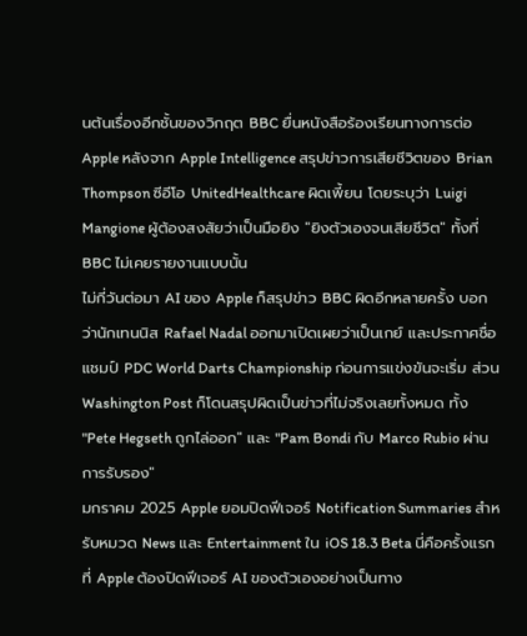นต้นเรื่องอีกชั้นของวิกฤต BBC ยื่นหนังสือร้องเรียนทางการต่อ Apple หลังจาก Apple Intelligence สรุปข่าวการเสียชีวิตของ Brian Thompson ซีอีโอ UnitedHealthcare ผิดเพี้ยน โดยระบุว่า Luigi Mangione ผู้ต้องสงสัยว่าเป็นมือยิง "ยิงตัวเองจนเสียชีวิต" ทั้งที่ BBC ไม่เคยรายงานแบบนั้น
ไม่กี่วันต่อมา AI ของ Apple ก็สรุปข่าว BBC ผิดอีกหลายครั้ง บอกว่านักเทนนิส Rafael Nadal ออกมาเปิดเผยว่าเป็นเกย์ และประกาศชื่อแชมป์ PDC World Darts Championship ก่อนการแข่งขันจะเริ่ม ส่วน Washington Post ก็โดนสรุปผิดเป็นข่าวที่ไม่จริงเลยทั้งหมด ทั้ง "Pete Hegseth ถูกไล่ออก" และ "Pam Bondi กับ Marco Rubio ผ่านการรับรอง"
มกราคม 2025 Apple ยอมปิดฟีเจอร์ Notification Summaries สำหรับหมวด News และ Entertainment ใน iOS 18.3 Beta นี่คือครั้งแรกที่ Apple ต้องปิดฟีเจอร์ AI ของตัวเองอย่างเป็นทาง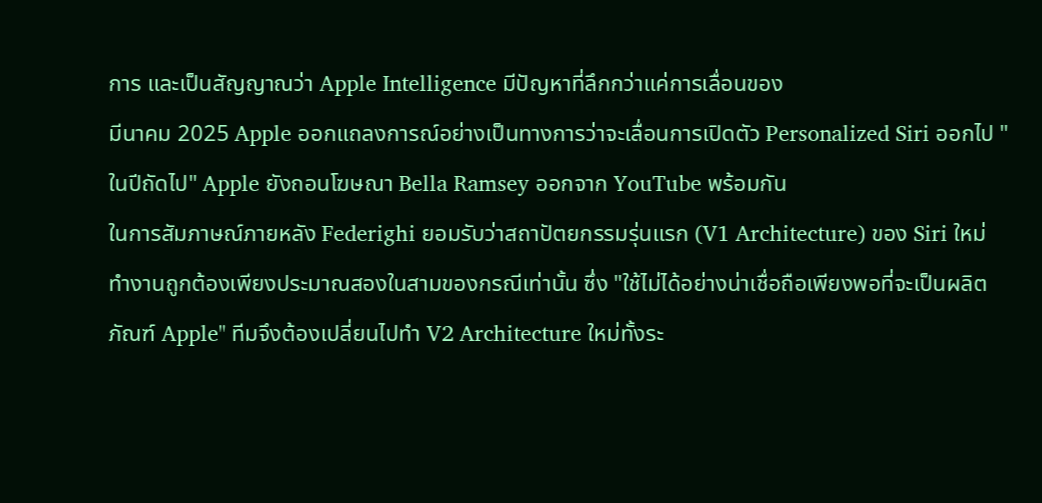การ และเป็นสัญญาณว่า Apple Intelligence มีปัญหาที่ลึกกว่าแค่การเลื่อนของ
มีนาคม 2025 Apple ออกแถลงการณ์อย่างเป็นทางการว่าจะเลื่อนการเปิดตัว Personalized Siri ออกไป "ในปีถัดไป" Apple ยังถอนโฆษณา Bella Ramsey ออกจาก YouTube พร้อมกัน
ในการสัมภาษณ์ภายหลัง Federighi ยอมรับว่าสถาปัตยกรรมรุ่นแรก (V1 Architecture) ของ Siri ใหม่ ทำงานถูกต้องเพียงประมาณสองในสามของกรณีเท่านั้น ซึ่ง "ใช้ไม่ได้อย่างน่าเชื่อถือเพียงพอที่จะเป็นผลิตภัณฑ์ Apple" ทีมจึงต้องเปลี่ยนไปทำ V2 Architecture ใหม่ทั้งระ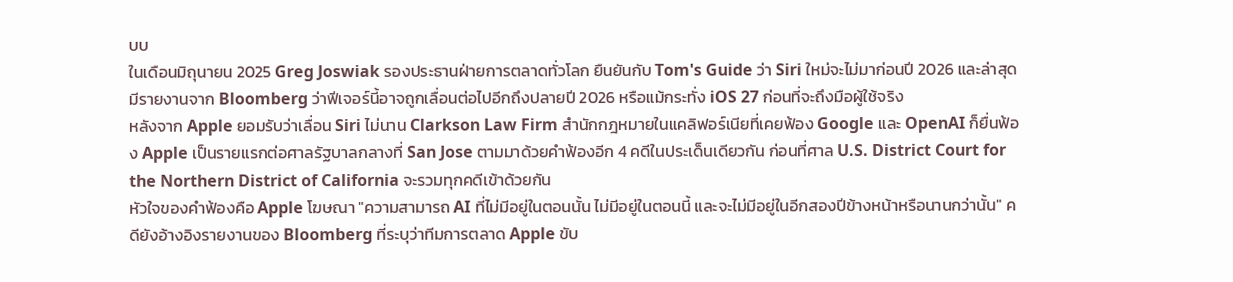บบ
ในเดือนมิถุนายน 2025 Greg Joswiak รองประธานฝ่ายการตลาดทั่วโลก ยืนยันกับ Tom's Guide ว่า Siri ใหม่จะไม่มาก่อนปี 2026 และล่าสุดมีรายงานจาก Bloomberg ว่าฟีเจอร์นี้อาจถูกเลื่อนต่อไปอีกถึงปลายปี 2026 หรือแม้กระทั่ง iOS 27 ก่อนที่จะถึงมือผู้ใช้จริง
หลังจาก Apple ยอมรับว่าเลื่อน Siri ไม่นาน Clarkson Law Firm สำนักกฎหมายในแคลิฟอร์เนียที่เคยฟ้อง Google และ OpenAI ก็ยื่นฟ้อง Apple เป็นรายแรกต่อศาลรัฐบาลกลางที่ San Jose ตามมาด้วยคำฟ้องอีก 4 คดีในประเด็นเดียวกัน ก่อนที่ศาล U.S. District Court for the Northern District of California จะรวมทุกคดีเข้าด้วยกัน
หัวใจของคำฟ้องคือ Apple โฆษณา "ความสามารถ AI ที่ไม่มีอยู่ในตอนนั้น ไม่มีอยู่ในตอนนี้ และจะไม่มีอยู่ในอีกสองปีข้างหน้าหรือนานกว่านั้น" คดียังอ้างอิงรายงานของ Bloomberg ที่ระบุว่าทีมการตลาด Apple ขับ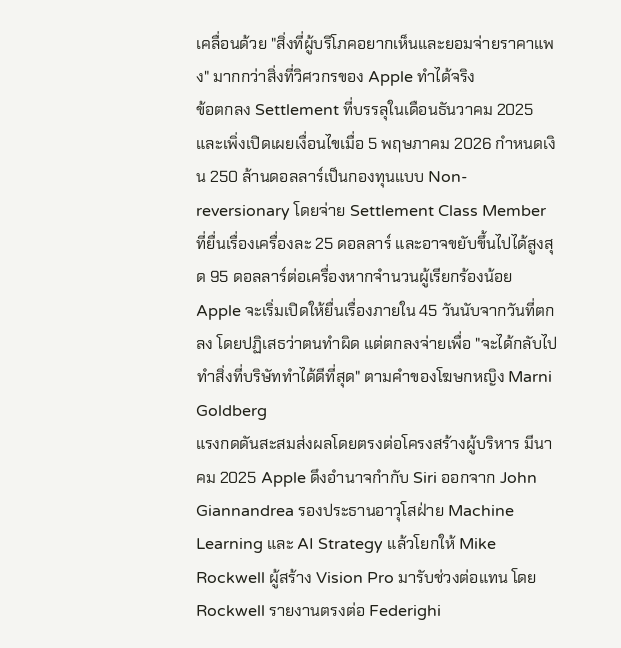เคลื่อนด้วย "สิ่งที่ผู้บริโภคอยากเห็นและยอมจ่ายราคาแพง" มากกว่าสิ่งที่วิศวกรของ Apple ทำได้จริง
ข้อตกลง Settlement ที่บรรลุในเดือนธันวาคม 2025 และเพิ่งเปิดเผยเงื่อนไขเมื่อ 5 พฤษภาคม 2026 กำหนดเงิน 250 ล้านดอลลาร์เป็นกองทุนแบบ Non-reversionary โดยจ่าย Settlement Class Member ที่ยื่นเรื่องเครื่องละ 25 ดอลลาร์ และอาจขยับขึ้นไปได้สูงสุด 95 ดอลลาร์ต่อเครื่องหากจำนวนผู้เรียกร้องน้อย Apple จะเริ่มเปิดให้ยื่นเรื่องภายใน 45 วันนับจากวันที่ตกลง โดยปฏิเสธว่าตนทำผิด แต่ตกลงจ่ายเพื่อ "จะได้กลับไปทำสิ่งที่บริษัททำได้ดีที่สุด" ตามคำของโฆษกหญิง Marni Goldberg
แรงกดดันสะสมส่งผลโดยตรงต่อโครงสร้างผู้บริหาร มีนาคม 2025 Apple ดึงอำนาจกำกับ Siri ออกจาก John Giannandrea รองประธานอาวุโสฝ่าย Machine Learning และ AI Strategy แล้วโยกให้ Mike Rockwell ผู้สร้าง Vision Pro มารับช่วงต่อแทน โดย Rockwell รายงานตรงต่อ Federighi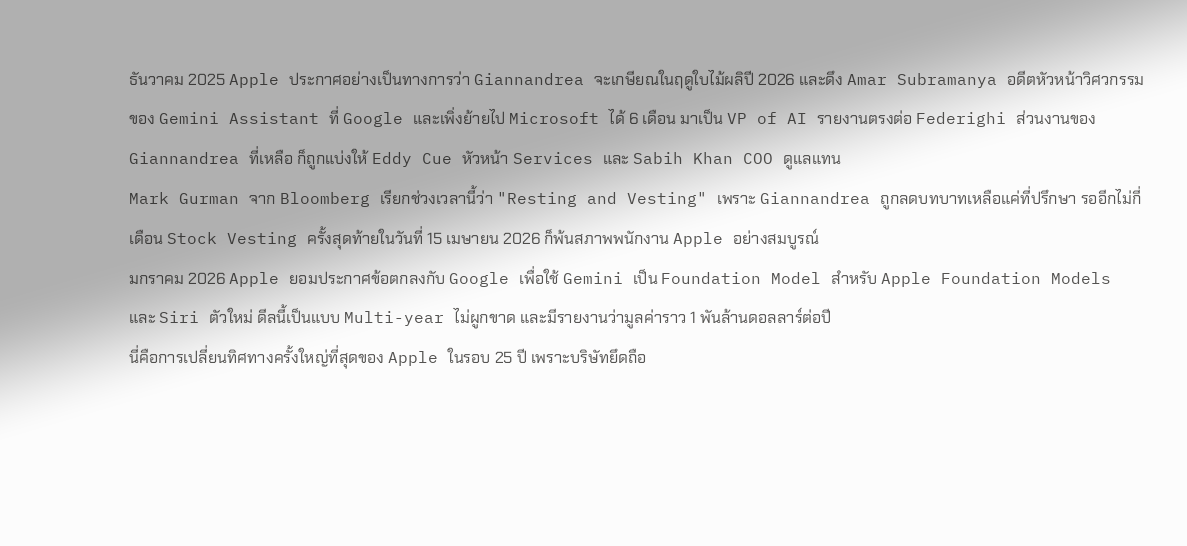ธันวาคม 2025 Apple ประกาศอย่างเป็นทางการว่า Giannandrea จะเกษียณในฤดูใบไม้ผลิปี 2026 และดึง Amar Subramanya อดีตหัวหน้าวิศวกรรมของ Gemini Assistant ที่ Google และเพิ่งย้ายไป Microsoft ได้ 6 เดือน มาเป็น VP of AI รายงานตรงต่อ Federighi ส่วนงานของ Giannandrea ที่เหลือ ก็ถูกแบ่งให้ Eddy Cue หัวหน้า Services และ Sabih Khan COO ดูแลแทน
Mark Gurman จาก Bloomberg เรียกช่วงเวลานี้ว่า "Resting and Vesting" เพราะ Giannandrea ถูกลดบทบาทเหลือแค่ที่ปรึกษา รออีกไม่กี่เดือน Stock Vesting ครั้งสุดท้ายในวันที่ 15 เมษายน 2026 ก็พ้นสภาพพนักงาน Apple อย่างสมบูรณ์
มกราคม 2026 Apple ยอมประกาศข้อตกลงกับ Google เพื่อใช้ Gemini เป็น Foundation Model สำหรับ Apple Foundation Models และ Siri ตัวใหม่ ดีลนี้เป็นแบบ Multi-year ไม่ผูกขาด และมีรายงานว่ามูลค่าราว 1 พันล้านดอลลาร์ต่อปี
นี่คือการเปลี่ยนทิศทางครั้งใหญ่ที่สุดของ Apple ในรอบ 25 ปี เพราะบริษัทยึดถือ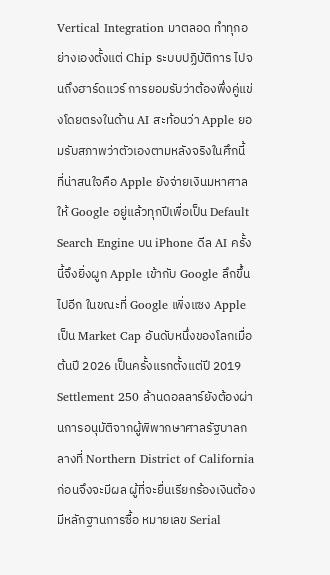Vertical Integration มาตลอด ทำทุกอย่างเองตั้งแต่ Chip ระบบปฏิบัติการ ไปจนถึงฮาร์ดแวร์ การยอมรับว่าต้องพึ่งคู่แข่งโดยตรงในด้าน AI สะท้อนว่า Apple ยอมรับสภาพว่าตัวเองตามหลังจริงในศึกนี้
ที่น่าสนใจคือ Apple ยังจ่ายเงินมหาศาลให้ Google อยู่แล้วทุกปีเพื่อเป็น Default Search Engine บน iPhone ดีล AI ครั้งนี้จึงยิ่งผูก Apple เข้ากับ Google ลึกขึ้นไปอีก ในขณะที่ Google เพิ่งแซง Apple เป็น Market Cap อันดับหนึ่งของโลกเมื่อต้นปี 2026 เป็นครั้งแรกตั้งแต่ปี 2019
Settlement 250 ล้านดอลลาร์ยังต้องผ่านการอนุมัติจากผู้พิพากษาศาลรัฐบาลกลางที่ Northern District of California ก่อนจึงจะมีผล ผู้ที่จะยื่นเรียกร้องเงินต้องมีหลักฐานการซื้อ หมายเลข Serial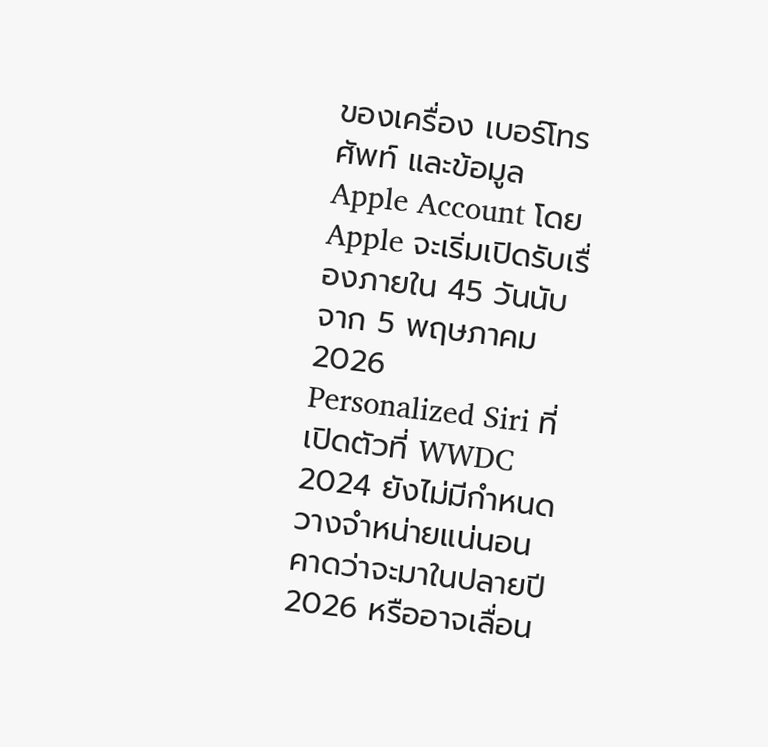ของเครื่อง เบอร์โทรศัพท์ และข้อมูล Apple Account โดย Apple จะเริ่มเปิดรับเรื่องภายใน 45 วันนับจาก 5 พฤษภาคม 2026
Personalized Siri ที่เปิดตัวที่ WWDC 2024 ยังไม่มีกำหนดวางจำหน่ายแน่นอน คาดว่าจะมาในปลายปี 2026 หรืออาจเลื่อน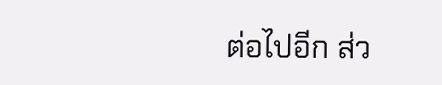ต่อไปอีก ส่ว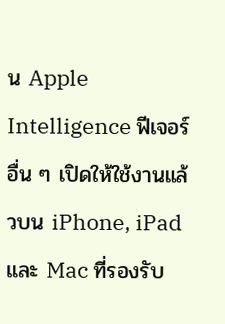น Apple Intelligence ฟีเจอร์อื่น ๆ เปิดให้ใช้งานแล้วบน iPhone, iPad และ Mac ที่รองรับ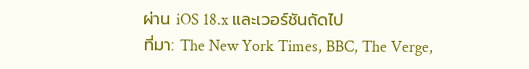ผ่าน iOS 18.x และเวอร์ชันถัดไป
ที่มา: The New York Times, BBC, The Verge,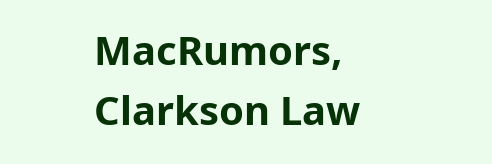MacRumors, Clarkson Law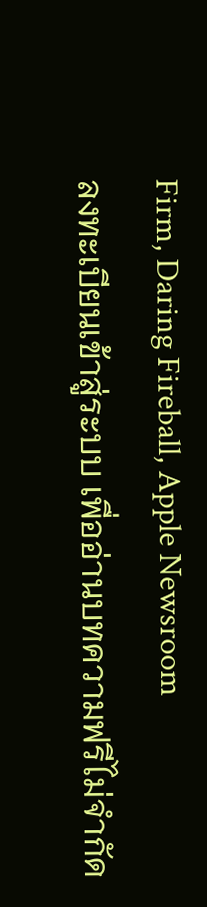Firm, Daring Fireball, Apple Newsroom
ลงทะเบียนเข้าสู่ระบบ เพื่ออ่านบทความฟรีไม่จำกัด